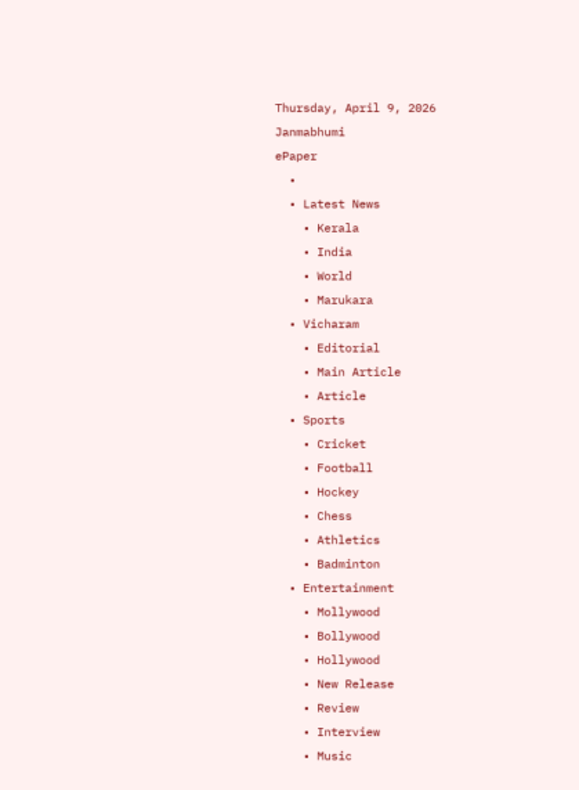Thursday, April 9, 2026
Janmabhumi
ePaper
  •
  • Latest News
    • Kerala
    • India
    • World
    • Marukara
  • Vicharam
    • Editorial
    • Main Article
    • Article
  • Sports
    • Cricket
    • Football
    • Hockey
    • Chess
    • Athletics
    • Badminton
  • Entertainment
    • Mollywood
    • Bollywood
    • Hollywood
    • New Release
    • Review
    • Interview
    • Music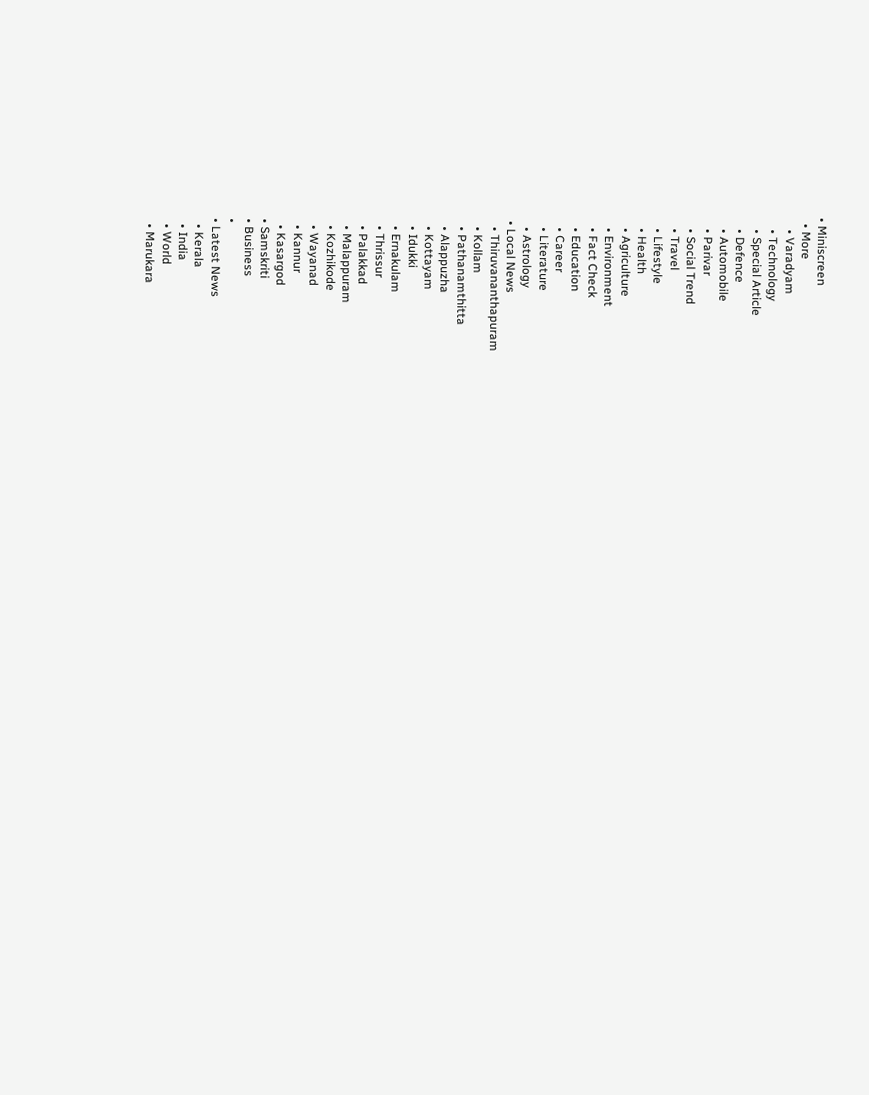• Miniscreen
  • More
    • Varadyam
    • Technology
    • Special Article
    • Defence
    • Automobile
    • Parivar
    • Social Trend
    • Travel
    • Lifestyle
    • Health
    • Agriculture
    • Environment
    • Fact Check
    • Education
    • Career
    • Literature
    • Astrology
  • Local News
    • Thiruvananthapuram
    • Kollam
    • Pathanamthitta
    • Alappuzha
    • Kottayam
    • Idukki
    • Ernakulam
    • Thrissur
    • Palakkad
    • Malappuram
    • Kozhikode
    • Wayanad
    • Kannur
    • Kasargod
  • Samskriti
  • Business
  •
  • Latest News
    • Kerala
    • India
    • World
    • Marukara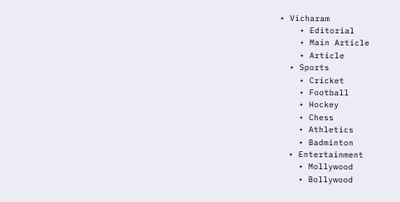• Vicharam
    • Editorial
    • Main Article
    • Article
  • Sports
    • Cricket
    • Football
    • Hockey
    • Chess
    • Athletics
    • Badminton
  • Entertainment
    • Mollywood
    • Bollywood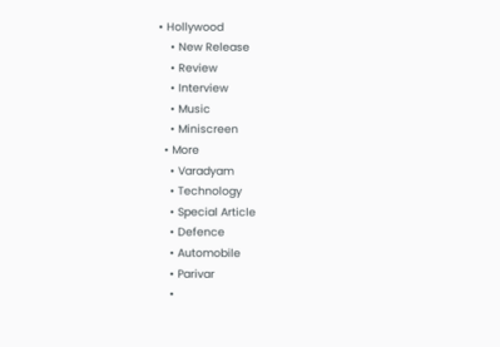• Hollywood
    • New Release
    • Review
    • Interview
    • Music
    • Miniscreen
  • More
    • Varadyam
    • Technology
    • Special Article
    • Defence
    • Automobile
    • Parivar
    •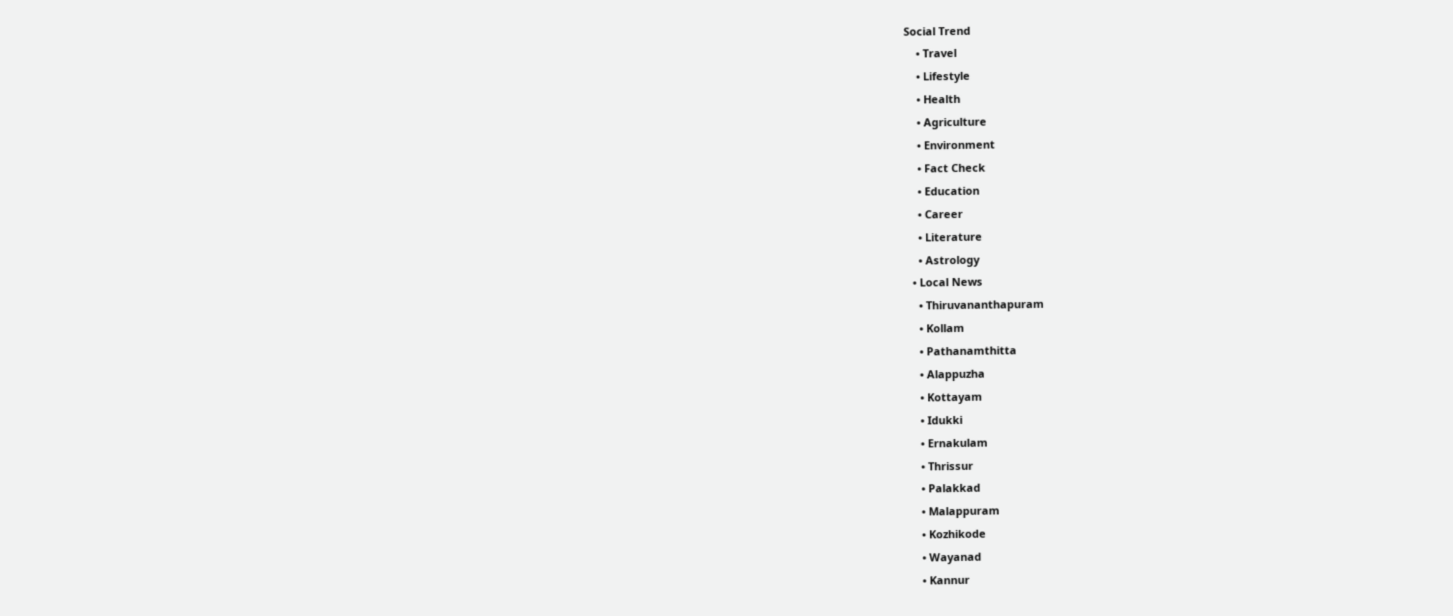Social Trend
    • Travel
    • Lifestyle
    • Health
    • Agriculture
    • Environment
    • Fact Check
    • Education
    • Career
    • Literature
    • Astrology
  • Local News
    • Thiruvananthapuram
    • Kollam
    • Pathanamthitta
    • Alappuzha
    • Kottayam
    • Idukki
    • Ernakulam
    • Thrissur
    • Palakkad
    • Malappuram
    • Kozhikode
    • Wayanad
    • Kannur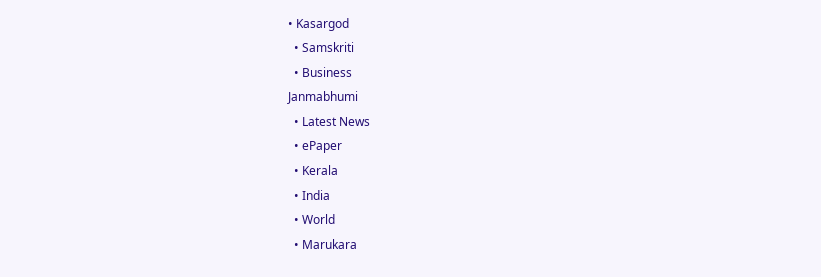• Kasargod
  • Samskriti
  • Business
Janmabhumi
  • Latest News
  • ePaper
  • Kerala
  • India
  • World
  • Marukara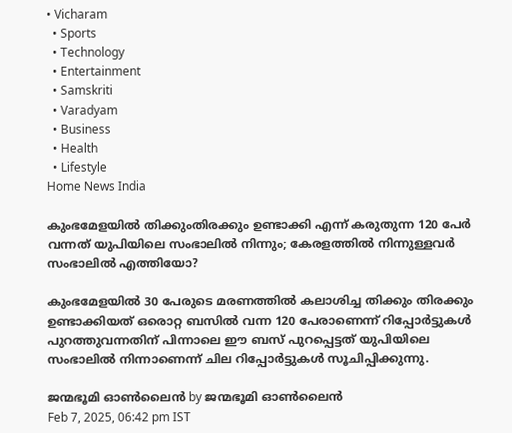• Vicharam
  • Sports
  • Technology
  • Entertainment
  • Samskriti
  • Varadyam
  • Business
  • Health
  • Lifestyle
Home News India

കുംഭമേളയില്‍ തിക്കുംതിരക്കും ഉണ്ടാക്കി എന്ന് കരുതുന്ന 120 പേര്‍ വന്നത് യുപിയിലെ സംഭാലില്‍ നിന്നും; കേരളത്തില്‍ നിന്നുള്ളവര്‍ സംഭാലില്‍ എത്തിയോ?

കുംഭമേളയില്‍ 30 പേരുടെ മരണത്തില്‍ കലാശിച്ച തിക്കും തിരക്കും ഉണ്ടാക്കിയത് ഒരൊറ്റ ബസില്‍ വന്ന 120 പേരാണെന്ന് റിപ്പോര്‍ട്ടുകള്‍ പുറത്തുവന്നതിന് പിന്നാലെ ഈ ബസ് പുറപ്പെട്ടത് യുപിയിലെ സംഭാലില്‍ നിന്നാണെന്ന് ചില റിപ്പോര്‍ട്ടുകള്‍ സൂചിപ്പിക്കുന്നു.

ജന്മഭൂമി ഓണ്‍ലൈന്‍ by ജന്മഭൂമി ഓണ്‍ലൈന്‍
Feb 7, 2025, 06:42 pm IST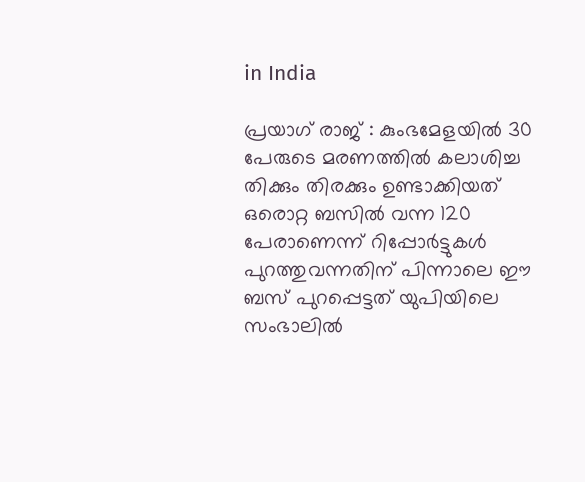in India

പ്രയാഗ് രാജ് : കുംഭമേളയില്‍ 30 പേരുടെ മരണത്തില്‍ കലാശിച്ച തിക്കും തിരക്കും ഉണ്ടാക്കിയത് ഒരൊറ്റ ബസില്‍ വന്ന 120 പേരാണെന്ന് റിപ്പോര്‍ട്ടുകള്‍ പുറത്തുവന്നതിന് പിന്നാലെ ഈ ബസ് പുറപ്പെട്ടത് യുപിയിലെ സംഭാലില്‍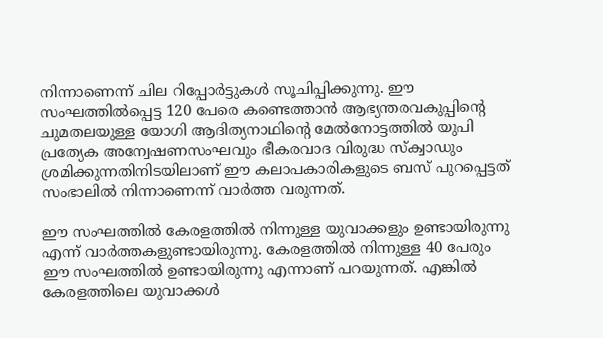നിന്നാണെന്ന് ചില റിപ്പോര്‍ട്ടുകള്‍ സൂചിപ്പിക്കുന്നു. ഈ സംഘത്തില്‍പ്പെട്ട 120 പേരെ കണ്ടെത്താന്‍ ആഭ്യന്തരവകുപ്പിന്റെ ചുമതലയുള്ള യോഗി ആദിത്യനാഥിന്റെ മേല്‍നോട്ടത്തില്‍ യുപി പ്രത്യേക അന്വേഷണസംഘവും ഭീകരവാദ വിരുദ്ധ സ്ക്വാഡും ശ്രമിക്കുന്നതിനിടയിലാണ് ഈ കലാപകാരികളുടെ ബസ് പുറപ്പെട്ടത് സംഭാലില്‍ നിന്നാണെന്ന് വാര്‍ത്ത വരുന്നത്.

ഈ സംഘത്തില്‍ കേരളത്തില്‍ നിന്നുള്ള യുവാക്കളും ഉണ്ടായിരുന്നു എന്ന് വാര്‍ത്തകളുണ്ടായിരുന്നു. കേരളത്തില്‍ നിന്നുള്ള 40 പേരും ഈ സംഘത്തില്‍ ഉണ്ടായിരുന്നു എന്നാണ് പറയുന്നത്. എങ്കില്‍ കേരളത്തിലെ യുവാക്കള്‍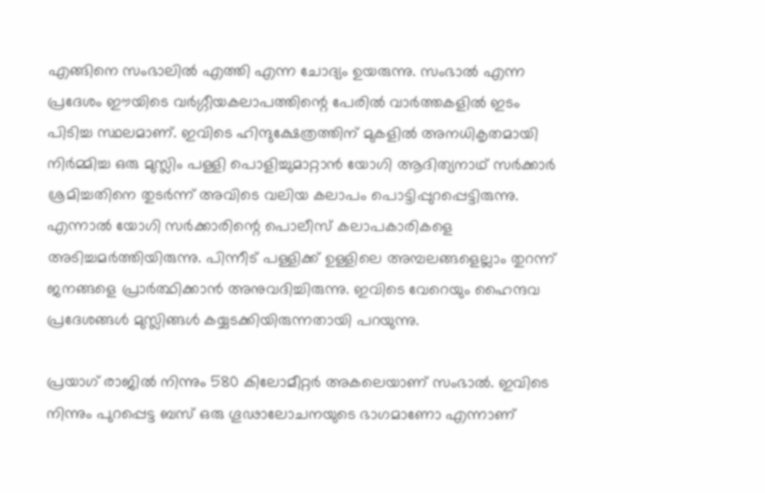എങ്ങിനെ സംഭാലില്‍ എത്തി എന്ന ചോദ്യം ഉയരുന്നു. സംഭാല്‍ എന്ന പ്രദേശം ഈയിടെ വര്‍ഗ്ഗീയകലാപത്തിന്റെ പേരില്‍ വാര്‍ത്തകളില്‍ ഇടം പിടിച്ച സ്ഥലമാണ്. ഇവിടെ ഹിന്ദുക്ഷേത്രത്തിന് മുകളില്‍ അനധികൃതമായി നിര്‍മ്മിച്ച ഒരു മുസ്ലിം പള്ളി പൊളിച്ചുമാറ്റാന്‍ യോഗി ആദിത്യനാഥ് സര്‍ക്കാര്‍ ശ്രമിച്ചതിനെ തുടര്‍ന്ന് അവിടെ വലിയ കലാപം പൊട്ടിപ്പുറപ്പെട്ടിരുന്നു. എന്നാല്‍ യോഗി സര്‍ക്കാരിന്റെ പൊലീസ് കലാപകാരികളെ അടിച്ചമര്‍ത്തിയിരുന്നു. പിന്നീട് പള്ളിക്ക് ഉള്ളിലെ അമ്പലങ്ങളെല്ലാം തുറന്ന് ജനങ്ങളെ പ്രാര്‍ത്ഥിക്കാന്‍ അനുവദിച്ചിരുന്നു. ഇവിടെ വേറെയും ഹൈന്ദവ പ്രദേശങ്ങള്‍ മുസ്ലിങ്ങള്‍ കയ്യടക്കിയിരുന്നതായി പറയുന്നു.

പ്രയാഗ് രാജില്‍ നിന്നും 580 കിലോമീറ്റര്‍ അകലെയാണ് സംഭാല്‍. ഇവിടെ നിന്നും പുറപ്പെട്ട ബസ് ഒരു ഗൂഢാലോചനയുടെ ഭാഗമാണോ എന്നാണ്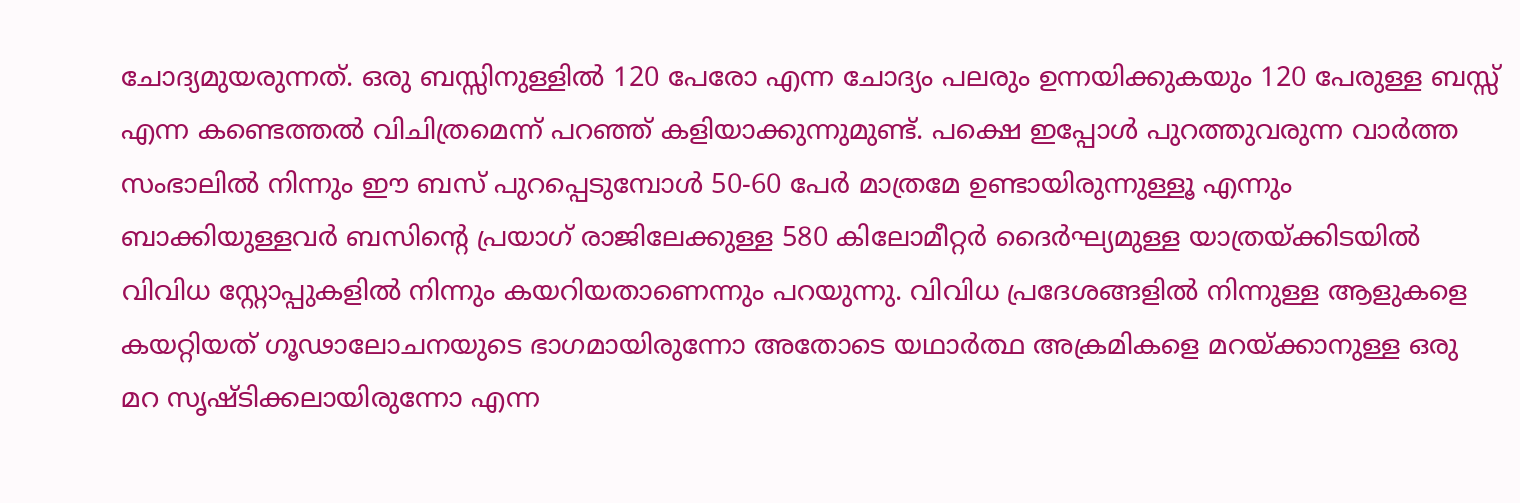ചോദ്യമുയരുന്നത്. ഒരു ബസ്സിനുള്ളില്‍ 120 പേരോ എന്ന ചോദ്യം പലരും ഉന്നയിക്കുകയും 120 പേരുള്ള ബസ്സ് എന്ന കണ്ടെത്തല്‍ വിചിത്രമെന്ന് പറ‌ഞ്ഞ് കളിയാക്കുന്നുമുണ്ട്. പക്ഷെ ഇപ്പോള്‍ പുറത്തുവരുന്ന വാര്‍ത്ത സംഭാലില്‍ നിന്നും ഈ ബസ് പുറപ്പെടുമ്പോള്‍ 50-60 പേര്‍ മാത്രമേ ഉണ്ടായിരുന്നുള്ളൂ എന്നും ബാക്കിയുള്ളവര്‍ ബസിന്റെ പ്രയാഗ് രാജിലേക്കുള്ള 580 കിലോമീറ്റര്‍ ദൈര്‍ഘ്യമുള്ള യാത്രയ്‌ക്കിടയില്‍ വിവിധ സ്റ്റോപ്പുകളില്‍ നിന്നും കയറിയതാണെന്നും പറയുന്നു. വിവിധ പ്രദേശങ്ങളില്‍ നിന്നുള്ള ആളുകളെ കയറ്റിയത് ഗൂഢാലോചനയുടെ ഭാഗമായിരുന്നോ അതോടെ യഥാര്‍ത്ഥ അക്രമികളെ മറയ്‌ക്കാനുള്ള ഒരു മറ സൃഷ്ടിക്കലായിരുന്നോ എന്ന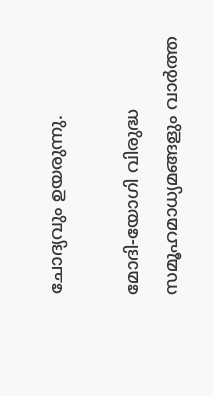ചോദ്യവും ഉയരുന്നു.

മോദി-യോഗി വിരുദ്ധ സമൂഹമാധ്യമങ്ങളും വാര്‍ത്ത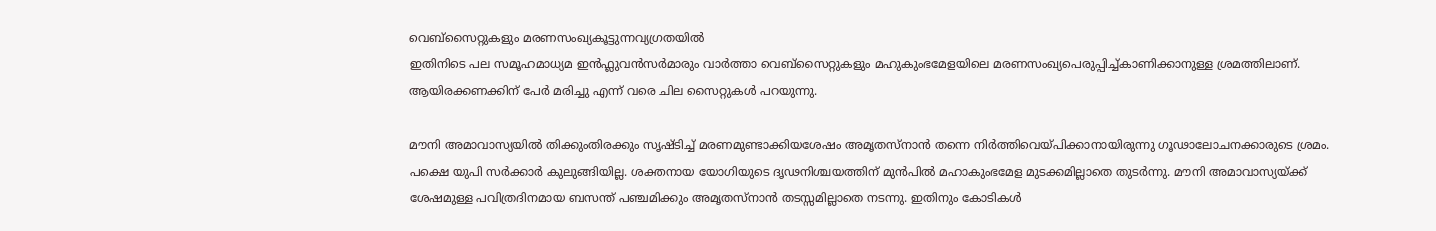വെബ്സൈറ്റുകളും മരണസംഖ്യകൂട്ടുന്നവ്യഗ്രതയില്‍
ഇതിനിടെ പല സമൂഹമാധ്യമ ഇന്‍ഫ്ലുവന്‍സര്‍മാരും വാര്‍ത്താ വെബ്സൈറ്റുകളും മഹുകുംഭമേളയിലെ മരണസംഖ്യപെരുപ്പിച്ച്കാണിക്കാനുള്ള ശ്രമത്തിലാണ്. ആയിരക്കണക്കിന് പേര്‍ മരിച്ചു എന്ന് വരെ ചില സൈറ്റുകള്‍ പറയുന്നു.

മൗനി അമാവാസ്യയില്‍ തിക്കുംതിരക്കും സൃഷ്ടിച്ച് മരണമുണ്ടാക്കിയശേഷം അമൃതസ്നാന്‍ തന്നെ നിര്‍ത്തിവെയ്‌പിക്കാനായിരുന്നു ഗൂഢാലോചനക്കാരുടെ ശ്രമം. പക്ഷെ യുപി സര്‍ക്കാര്‍ കുലുങ്ങിയില്ല. ശക്തനായ യോഗിയുടെ ദൃഢനിശ്ചയത്തിന് മുന്‍പില്‍ മഹാകുംഭമേള മുടക്കമില്ലാതെ തുടര്‍ന്നു. മൗനി അമാവാസ്യയ്‌ക്ക് ശേഷമുള്ള പവിത്രദിനമായ ബസന്ത് പഞ്ചമിക്കും അമൃതസ്നാന്‍ തടസ്സമില്ലാതെ നടന്നു. ഇതിനും കോടികള്‍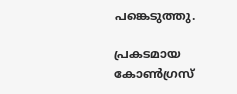പങ്കെടുത്തു.

പ്രകടമായ കോണ്‍ഗ്രസ്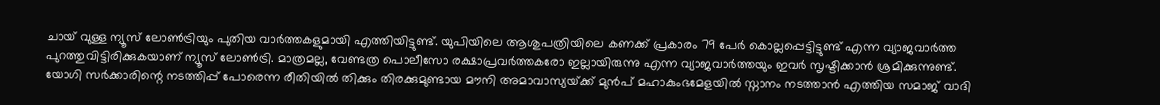ചായ് വുള്ള ന്യൂസ് ലോണ്‍ട്രിയും പുതിയ വാര്‍ത്തകളുമായി എത്തിയിട്ടുണ്ട്. യുപിയിലെ ആശുപത്രിയിലെ കണക്ക് പ്രകാരം 79 പേര്‍ കൊല്ലപ്പെട്ടിട്ടുണ്ട് എന്ന വ്യാജവാര്‍ത്ത പുറത്തുവിട്ടിരിക്കുകയാണ് ന്യൂസ് ലോണ്‍ട്രി. മാത്രമല്ല, വേണ്ടത്ര പൊലീസോ രക്ഷാപ്രവര്‍ത്തകരോ ഇല്ലായിരുന്നു എന്ന വ്യാജവാര്‍ത്തയും ഇവര്‍ സൃഷ്ടിക്കാന്‍ ശ്രമിക്കുന്നുണ്ട്. യോഗി സര്‍ക്കാരിന്റെ നടത്തിപ്പ് പോരെന്ന രീതിയില്‍ തിക്കും തിരക്കുമുണ്ടായ മൗനി അമാവാസ്യയ്‌ക്ക് മുന്‍പ് മഹാകുംഭമേളയില്‍ സ്നാനം നടത്താന്‍ എത്തിയ സമാജ് വാദി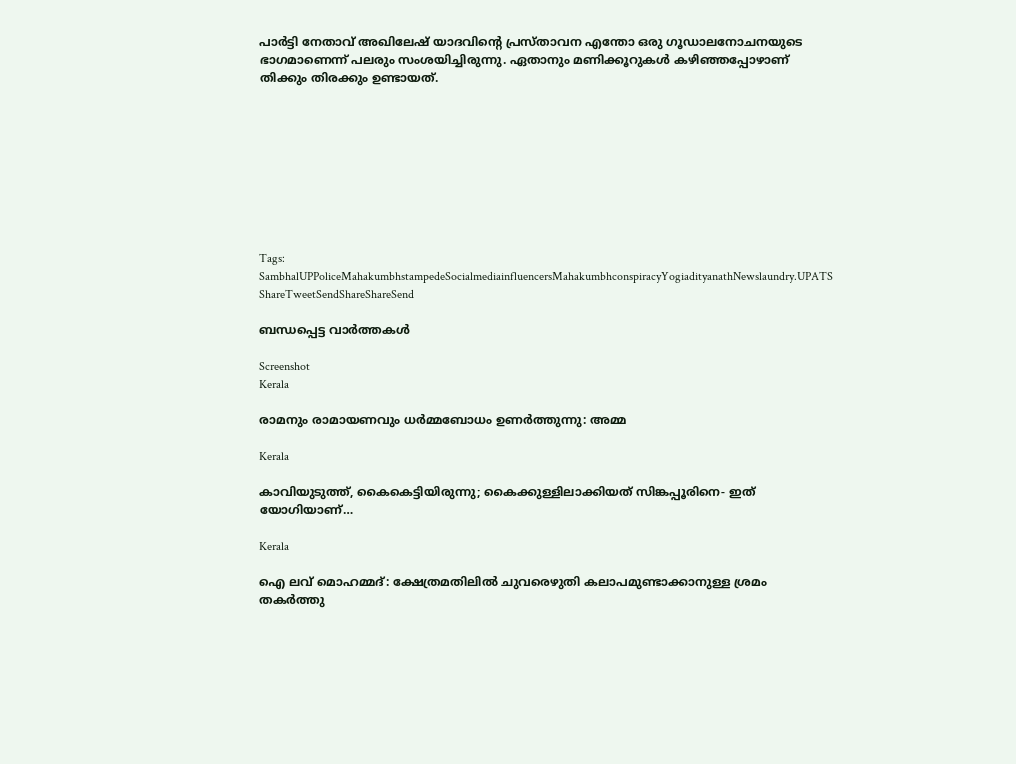പാര്‍ട്ടി നേതാവ് അഖിലേഷ് യാദവിന്റെ പ്രസ്താവന എന്തോ ഒരു ഗൂഡാലനോചനയുടെ ഭാഗമാണെന്ന് പലരും സംശയിച്ചിരുന്നു. ഏതാനും മണിക്കൂറുകള്‍ കഴിഞ്ഞപ്പോഴാണ് തിക്കും തിരക്കും ഉണ്ടായത്.









Tags: SambhalUPPoliceMahakumbhstampedeSocialmediainfluencersMahakumbhconspiracyYogiadityanathNewslaundry.UPATS
ShareTweetSendShareShareSend

ബന്ധപ്പെട്ട വാര്‍ത്തകള്‍

Screenshot
Kerala

രാമനും രാമായണവും ധർമ്മബോധം ഉണർത്തുന്നു: അമ്മ

Kerala

കാവിയുടുത്ത്, കൈകെട്ടിയിരുന്നു; കൈക്കുള്ളിലാക്കിയത് സിങ്കപ്പൂരിനെ- ഇത് യോഗിയാണ്…

Kerala

ഐ ലവ് മൊഹമ്മദ്: ക്ഷേത്രമതിലിൽ ചുവരെഴുതി കലാപമുണ്ടാക്കാനുള്ള ശ്രമം തകർത്തു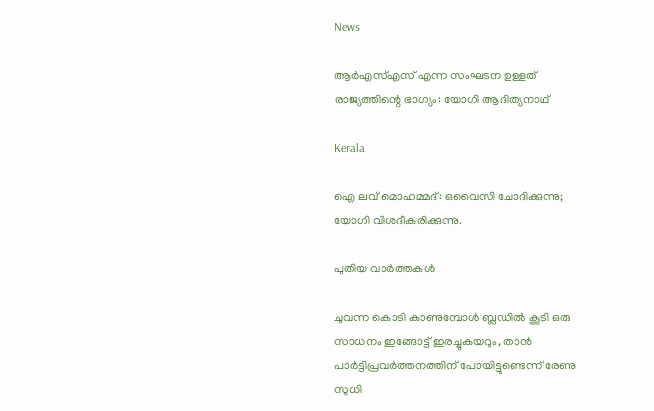News

ആർഎസ്എസ് എന്ന സംഘടന ഉള്ളത് രാജ്യത്തിന്റെ ഭാഗ്യം: യോഗി ആദിത്യനാഥ്

Kerala

ഐ ലവ് മൊഹമ്മദ്: ഒവൈസി ചോദിക്കുന്നു; യോഗി വിശദീകരിക്കുന്നു.

പുതിയ വാര്‍ത്തകള്‍

ചുവന്ന കൊടി കാണുമ്പോള്‍ ബ്ലഡില്‍ കൂടി ഒരു സാധനം ഇങ്ങോട്ട് ഇരച്ചുകയറും, താൻ പാർട്ടിപ്രവർത്തനത്തിന് പോയിട്ടുണ്ടെന്ന് രേണു സുധി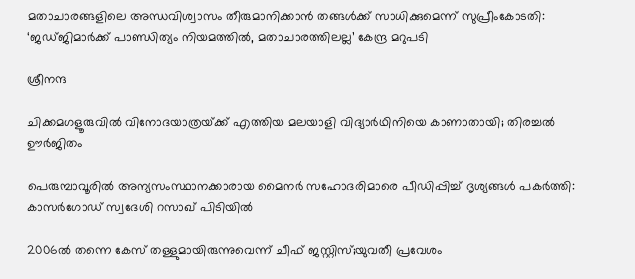മതാചാരങ്ങളിലെ അന്ധവിശ്വാസം തീരുമാനിക്കാൻ തങ്ങൾക്ക് സാധിക്കുമെന്ന് സുപ്രീംകോടതി: ‘ജഡ്ജിമാർക്ക് പാണ്ഡിത്യം നിയമത്തിൽ, മതാചാരത്തിലല്ല’ കേന്ദ്ര മറുപടി

ശ്രീനന്ദ

ചിക്കമഗളൂരുവില്‍ വിനോദയാത്രയ്‌ക്ക് എത്തിയ മലയാളി വിദ്യാർഥിനിയെ കാണാതായി; തിരച്ചല്‍ ഊര്‍ജിതം

പെരുമ്പാവൂരിൽ അന്യസംസ്ഥാനക്കാരായ മൈനർ സഹോദരിമാരെ പീഡിപ്പിച്ച് ദൃശ്യങ്ങൾ പകർത്തി: കാസർഗോഡ് സ്വദേശി റസാഖ് പിടിയിൽ

2006ല്‍ തന്നെ കേസ് തള്ളുമായിരുന്നുവെന്ന് ചീഫ് ജസ്റ്റിസ്;യുവതീ പ്രവേശം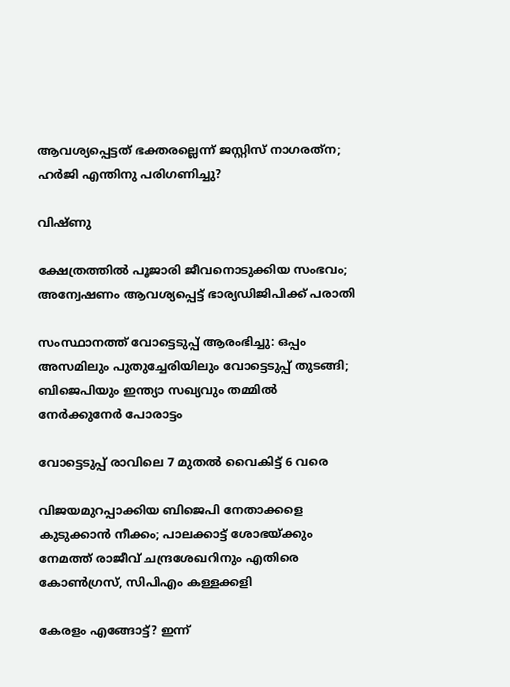ആവശ്യപ്പെട്ടത് ഭക്തരല്ലെന്ന് ജസ്റ്റിസ് നാഗരത്‌ന; ഹര്‍ജി എന്തിനു പരിഗണിച്ചു?

വിഷ്ണു

ക്ഷേത്രത്തില്‍ പൂജാരി ജീവനൊടുക്കിയ സംഭവം; അന്വേഷണം ആവശ്യപ്പെട്ട് ഭാര്യഡിജിപിക്ക് പരാതി

സംസ്ഥാനത്ത് വോട്ടെടുപ്പ് ആരംഭിച്ചു: ഒപ്പം അസമിലും പുതുച്ചേരിയിലും വോട്ടെടുപ്പ് തുടങ്ങി; ബിജെപിയും ഇന്ത്യാ സഖ്യവും തമ്മിൽ നേർക്കുനേർ പോരാട്ടം

വോട്ടെടുപ്പ് രാവിലെ 7 മുതല്‍ വൈകിട്ട് 6 വരെ

വിജയമുറപ്പാക്കിയ ബിജെപി നേതാക്കളെ കുടുക്കാന്‍ നീക്കം; പാലക്കാട്ട് ശോഭയ്‌ക്കും നേമത്ത് രാജീവ് ചന്ദ്രശേഖറിനും എതിരെ കോണ്‍ഗ്രസ്, സിപിഎം കള്ളക്കളി

കേരളം എങ്ങോട്ട്? ഇന്ന്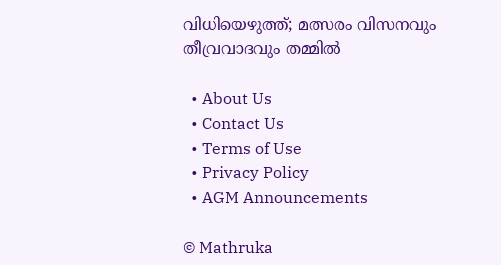വിധിയെഴുത്ത്; മത്സരം വിസനവും തീവ്രവാദവും തമ്മില്‍

  • About Us
  • Contact Us
  • Terms of Use
  • Privacy Policy
  • AGM Announcements

© Mathruka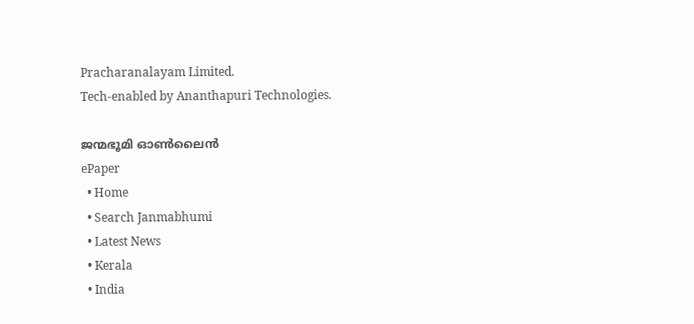Pracharanalayam Limited.
Tech-enabled by Ananthapuri Technologies.

ജന്മഭൂമി ഓണ്‍ലൈന്‍
ePaper
  • Home
  • Search Janmabhumi
  • Latest News
  • Kerala
  • India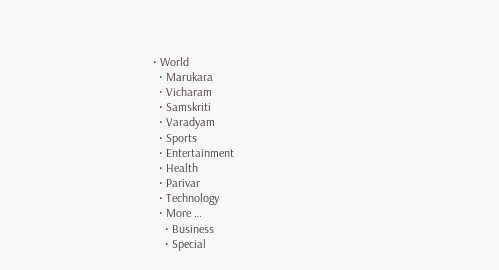• World
  • Marukara
  • Vicharam
  • Samskriti
  • Varadyam
  • Sports
  • Entertainment
  • Health
  • Parivar
  • Technology
  • More …
    • Business
    • Special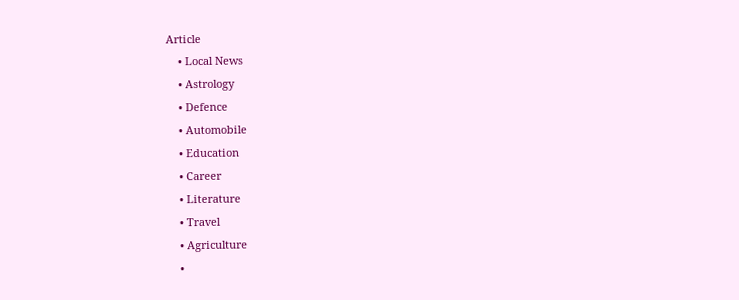Article
    • Local News
    • Astrology
    • Defence
    • Automobile
    • Education
    • Career
    • Literature
    • Travel
    • Agriculture
    •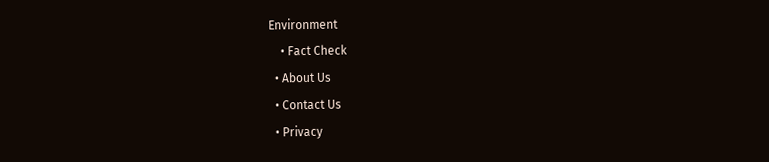Environment
    • Fact Check
  • About Us
  • Contact Us
  • Privacy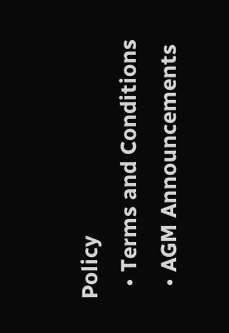Policy
  • Terms and Conditions
  • AGM Announcements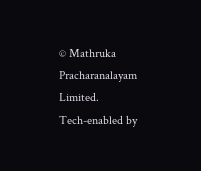© Mathruka Pracharanalayam Limited.
Tech-enabled by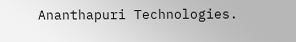Ananthapuri Technologies.